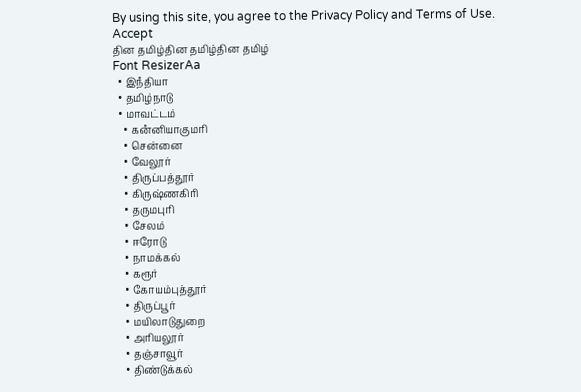By using this site, you agree to the Privacy Policy and Terms of Use.
Accept
தின தமிழ்தின தமிழ்தின தமிழ்
Font ResizerAa
  • இநஂதியா
  • தமிழ்நாடு
  • மாவட்டம்
    • கனஂனியாகுமரி
    • சென்னை
    • வேலூர்
    • திருப்பத்தூர்
    • கிருஷ்ணகிரி
    • தருமபுரி
    • சேலம்
    • ஈரோடு
    • நாமக்கல்
    • கரூர்
    • கோயம்புத்தூர்
    • திருப்பூர்
    • மயிலாடுதுறை
    • அரியலூர்
    • தஞ்சாவூர்
    • திண்டுக்கல்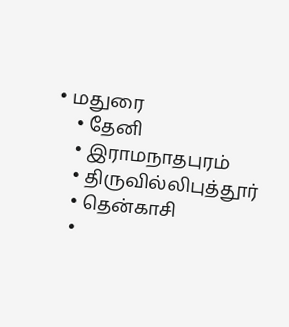• மதுரை
    • தேனி
    • இராமநாதபுரம்
    • திருவில்லிபுத்தூர்
    • தென்காசி
    •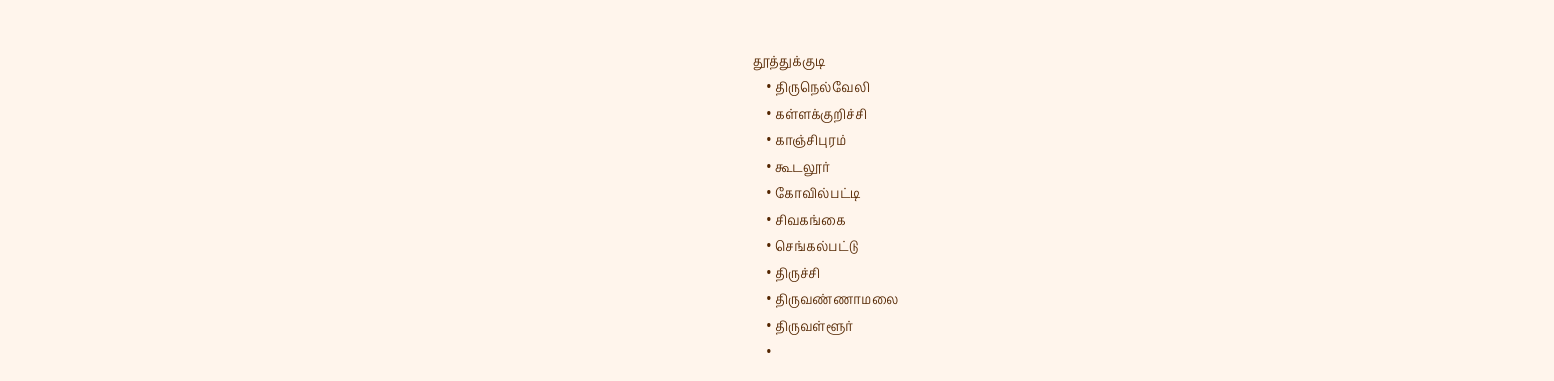தூத்துக்குடி
    • திருநெல்வேலி
    • கள்ளக்குறிச்சி
    • காஞ்சிபுரம்
    • கூடலூர்
    • கோவில்பட்டி
    • சிவகங்கை
    • செங்கல்பட்டு
    • திருச்சி
    • திருவண்ணாமலை
    • திருவள்ளூர்
    •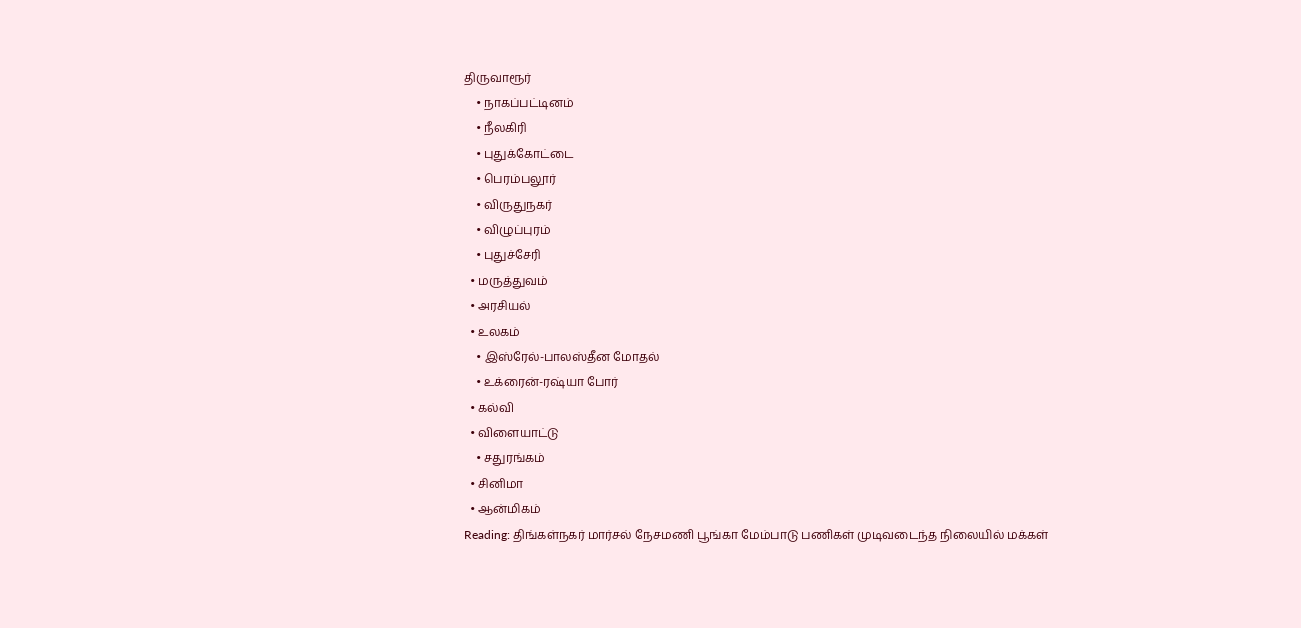திருவாரூர்
    • நாகப்பட்டினம்
    • நீலகிரி
    • புதுக்கோட்டை
    • பெரம்பலூர்
    • விருதுநகர்
    • விழுப்புரம்
    • புதுச்சேரி
  • மருத்துவம்
  • அரசியல்
  • உலகம்
    • இஸ்ரேல்-பாலஸ்தீன மோதல்
    • உக்ரைன்-ரஷ்யா போர்
  • கல்வி
  • விளையாட்டு
    • சதுரங்கம்
  • சினிமா
  • ஆன்மிகம்
Reading: திங்கள்நகர் மார்சல் நேசமணி பூங்கா மேம்பாடு பணிகள் முடிவடைந்த நிலையில் மக்கள்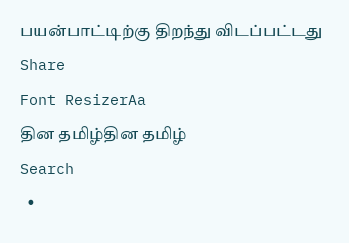பயன்பாட்டிற்கு திறந்து விடப்பட்டது
Share
Font ResizerAa
தின தமிழ்தின தமிழ்
Search
  •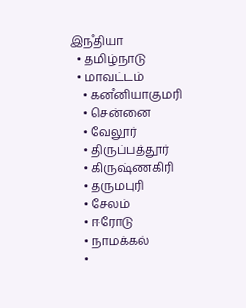இநஂதியா
  • தமிழ்நாடு
  • மாவட்டம்
    • கனஂனியாகுமரி
    • சென்னை
    • வேலூர்
    • திருப்பத்தூர்
    • கிருஷ்ணகிரி
    • தருமபுரி
    • சேலம்
    • ஈரோடு
    • நாமக்கல்
    •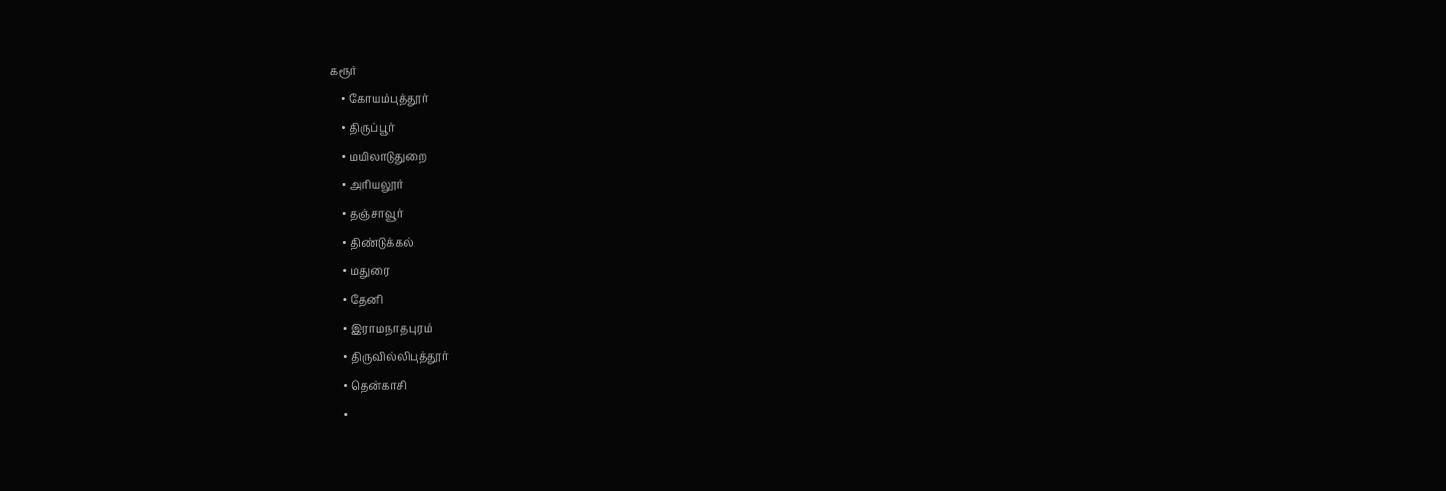கரூர்
    • கோயம்புத்தூர்
    • திருப்பூர்
    • மயிலாடுதுறை
    • அரியலூர்
    • தஞ்சாவூர்
    • திண்டுக்கல்
    • மதுரை
    • தேனி
    • இராமநாதபுரம்
    • திருவில்லிபுத்தூர்
    • தென்காசி
    •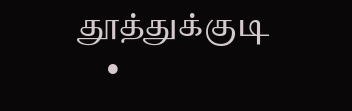தூத்துக்குடி
    •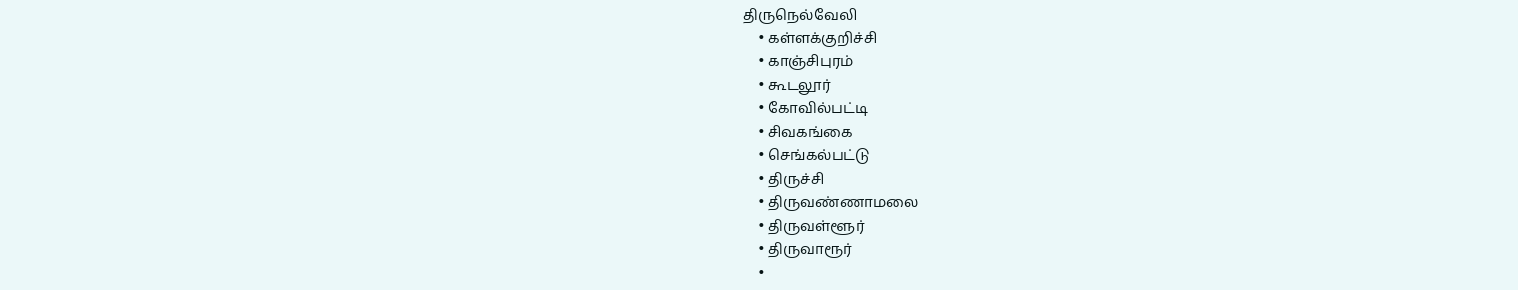திருநெல்வேலி
    • கள்ளக்குறிச்சி
    • காஞ்சிபுரம்
    • கூடலூர்
    • கோவில்பட்டி
    • சிவகங்கை
    • செங்கல்பட்டு
    • திருச்சி
    • திருவண்ணாமலை
    • திருவள்ளூர்
    • திருவாரூர்
    •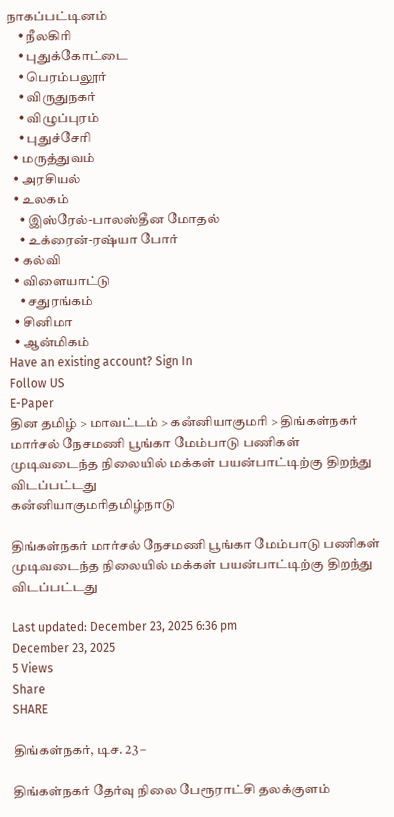நாகப்பட்டினம்
    • நீலகிரி
    • புதுக்கோட்டை
    • பெரம்பலூர்
    • விருதுநகர்
    • விழுப்புரம்
    • புதுச்சேரி
  • மருத்துவம்
  • அரசியல்
  • உலகம்
    • இஸ்ரேல்-பாலஸ்தீன மோதல்
    • உக்ரைன்-ரஷ்யா போர்
  • கல்வி
  • விளையாட்டு
    • சதுரங்கம்
  • சினிமா
  • ஆன்மிகம்
Have an existing account? Sign In
Follow US
E-Paper
தின தமிழ் > மாவட்டம் > கனஂனியாகுமரி > திங்கள்நகர் மார்சல் நேசமணி பூங்கா மேம்பாடு பணிகள் முடிவடைந்த நிலையில் மக்கள் பயன்பாட்டிற்கு திறந்து விடப்பட்டது
கனஂனியாகுமரிதமிழ்நாடு

திங்கள்நகர் மார்சல் நேசமணி பூங்கா மேம்பாடு பணிகள் முடிவடைந்த நிலையில் மக்கள் பயன்பாட்டிற்கு திறந்து விடப்பட்டது

Last updated: December 23, 2025 6:36 pm
December 23, 2025
5 Views
Share
SHARE

திங்கள்நகர், டிச. 23 –

திங்கள்நகர் தேர்வு நிலை பேரூராட்சி தலக்குளம்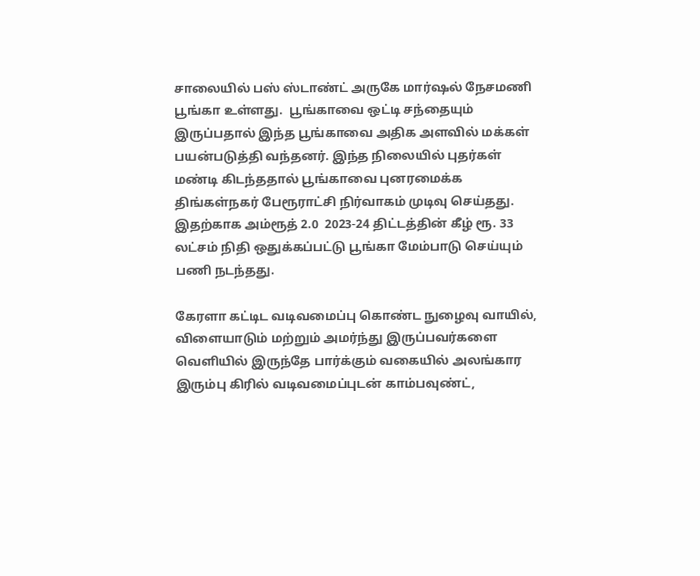சாலையில் பஸ் ஸ்டாண்ட் அருகே மார்ஷல் நேசமணி பூங்கா உள்ளது.  பூங்காவை ஒட்டி சந்தையும் இருப்பதால் இந்த பூங்காவை அதிக அளவில் மக்கள் பயன்படுத்தி வந்தனர். இந்த நிலையில் புதர்கள் மண்டி கிடந்ததால் பூங்காவை புனரமைக்க திங்கள்நகர் பேரூராட்சி நிர்வாகம் முடிவு செய்தது. இதற்காக அம்ரூத் 2.0  2023-24 திட்டத்தின் கீழ் ரூ. 33 லட்சம் நிதி ஒதுக்கப்பட்டு பூங்கா மேம்பாடு செய்யும் பணி நடந்தது.

கேரளா கட்டிட வடிவமைப்பு கொண்ட நுழைவு வாயில், விளையாடும் மற்றும் அமர்ந்து இருப்பவர்களை வெளியில் இருந்தே பார்க்கும் வகையில் அலங்கார இரும்பு கிரில் வடிவமைப்புடன் காம்பவுண்ட்,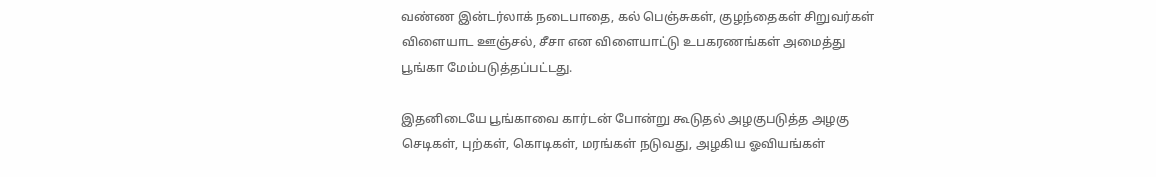வண்ண இன்டர்லாக் நடைபாதை, கல் பெஞ்சுகள், குழந்தைகள் சிறுவர்கள் விளையாட ஊஞ்சல், சீசா என விளையாட்டு உபகரணங்கள் அமைத்து பூங்கா மேம்படுத்தப்பட்டது.

இதனிடையே பூங்காவை கார்டன் போன்று கூடுதல் அழகுபடுத்த அழகு செடிகள், புற்கள், கொடிகள், மரங்கள் நடுவது, அழகிய ஓவியங்கள்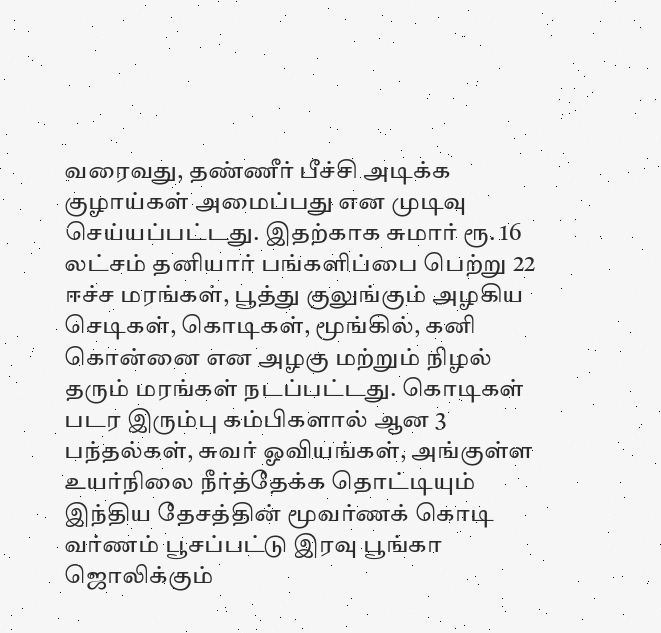வரைவது, தண்ணீர் பீச்சி அடிக்க குழாய்கள் அமைப்பது என முடிவு செய்யப்பட்டது. இதற்காக சுமார் ரூ. 16 லட்சம் தனியார் பங்களிப்பை பெற்று 22 ஈச்ச மரங்கள், பூத்து குலுங்கும் அழகிய செடிகள், கொடிகள், மூங்கில், கனி கொன்னை என அழகு மற்றும் நிழல் தரும் மரங்கள் நடப்பட்டது. கொடிகள் படர இரும்பு கம்பிகளால் ஆன 3 பந்தல்கள், சுவர் ஓவியங்கள், அங்குள்ள உயர்நிலை நீர்த்தேக்க தொட்டியும் இந்திய தேசத்தின் மூவர்ணக் கொடி வர்ணம் பூசப்பட்டு இரவு பூங்கா ஜொலிக்கும்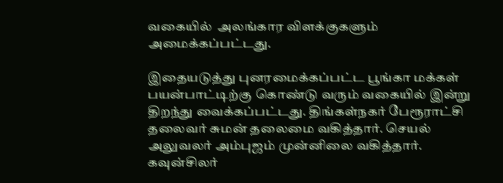வகையில்  அலங்கார விளக்குகளும் அமைக்கப்பட்டது.

இதையடுத்து புனரமைக்கப்பட்ட பூங்கா மக்கள் பயன்பாட்டிற்கு கொண்டு வரும் வகையில் இன்று திறந்து வைக்கப்பட்டது. திங்கள்நகர் பேரூராட்சி தலைவர் சுமன் தலைமை வகித்தார். செயல் அலுவலர் அம்புஜம் முன்னிலை வகித்தார். கவுன்சிலர்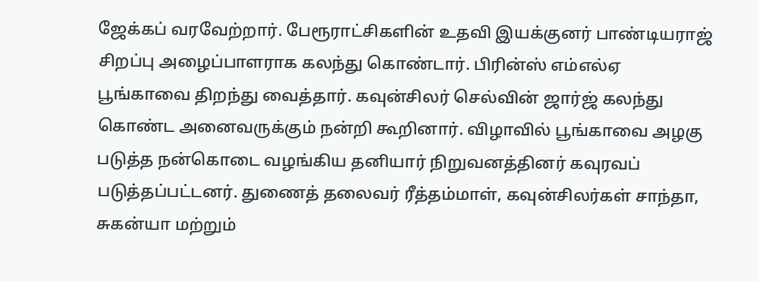ஜேக்கப் வரவேற்றார். பேரூராட்சிகளின் உதவி இயக்குனர் பாண்டியராஜ் சிறப்பு அழைப்பாளராக கலந்து கொண்டார். பிரின்ஸ் எம்எல்ஏ பூங்காவை திறந்து வைத்தார். கவுன்சிலர் செல்வின் ஜார்ஜ் கலந்து கொண்ட அனைவருக்கும் நன்றி கூறினார். விழாவில் பூங்காவை அழகு படுத்த நன்கொடை வழங்கிய தனியார் நிறுவனத்தினர் கவுரவப் படுத்தப்பட்டனர். துணைத் தலைவர் ரீத்தம்மாள், கவுன்சிலர்கள் சாந்தா, சுகன்யா மற்றும்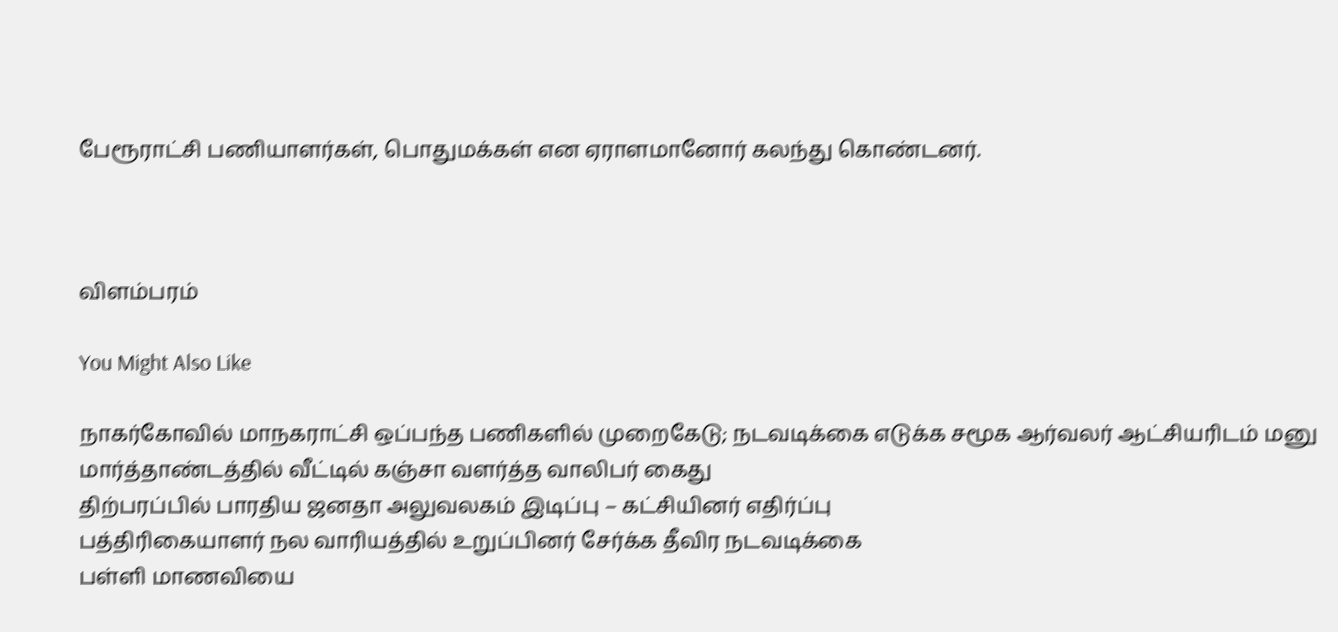பேரூராட்சி பணியாளர்கள், பொதுமக்கள் என ஏராளமானோர் கலந்து கொண்டனர்.



விளம்பரம்

You Might Also Like

நாகர்கோவில் மாநகராட்சி ஒப்பந்த பணிகளில் முறைகேடு; நடவடிக்கை எடுக்க சமூக ஆர்வலர் ஆட்சியரிடம் மனு
மார்த்தாண்டத்தில் வீட்டில் கஞ்சா வளர்த்த வாலிபர் கைது
திற்பரப்பில் பாரதிய ஜனதா அலுவலகம் இடிப்பு – கட்சியினர் எதிர்ப்பு
பத்திரிகையாளர் நல வாரியத்தில் உறுப்பினர் சேர்க்க தீவிர நடவடிக்கை
பள்ளி மாணவியை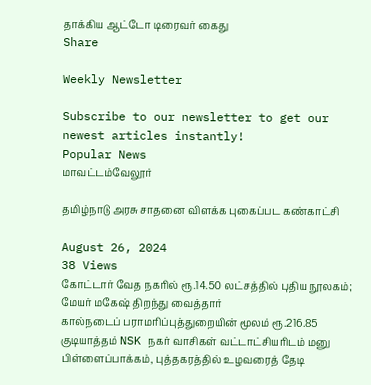தாக்கிய ஆட்டோ டிரைவர் கைது
Share

Weekly Newsletter

Subscribe to our newsletter to get our newest articles instantly!
Popular News
மாவட்டம்வேலூர்

தமிழ்நாடு அரசு சாதனை விளக்க புகைப்பட கண்காட்சி

August 26, 2024
38 Views
கோட்டார் வேத நகரில் ரூ.14.50 லட்சத்தில் புதிய நூலகம்; மேயர் மகேஷ் திறந்து வைத்தார்
கால்நடைப் பராமரிப்புத்துறையின் மூலம் ரூ.216.85
குடியாத்தம் NSK நகர் வாசிகள் வட்டாட்சியரிடம் மனு
பிள்ளைப்பாக்கம், புத்தகரத்தில் உழவரைத் தேடி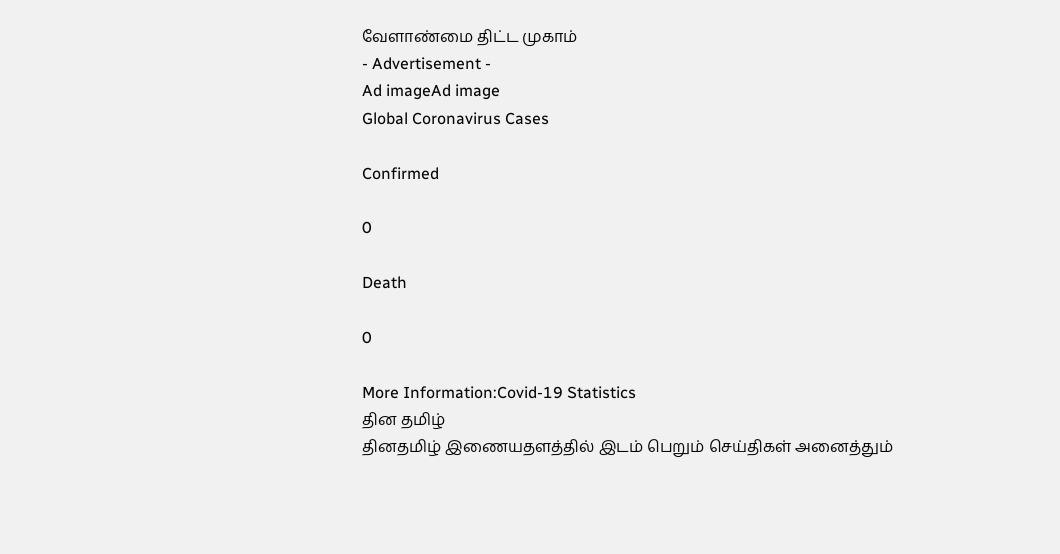வேளாண்மை திட்ட முகாம்
- Advertisement -
Ad imageAd image
Global Coronavirus Cases

Confirmed

0

Death

0

More Information:Covid-19 Statistics
தின தமிழ்
தினதமிழ் இணையதளத்தில் இடம் பெறும் செய்திகள் அனைத்தும்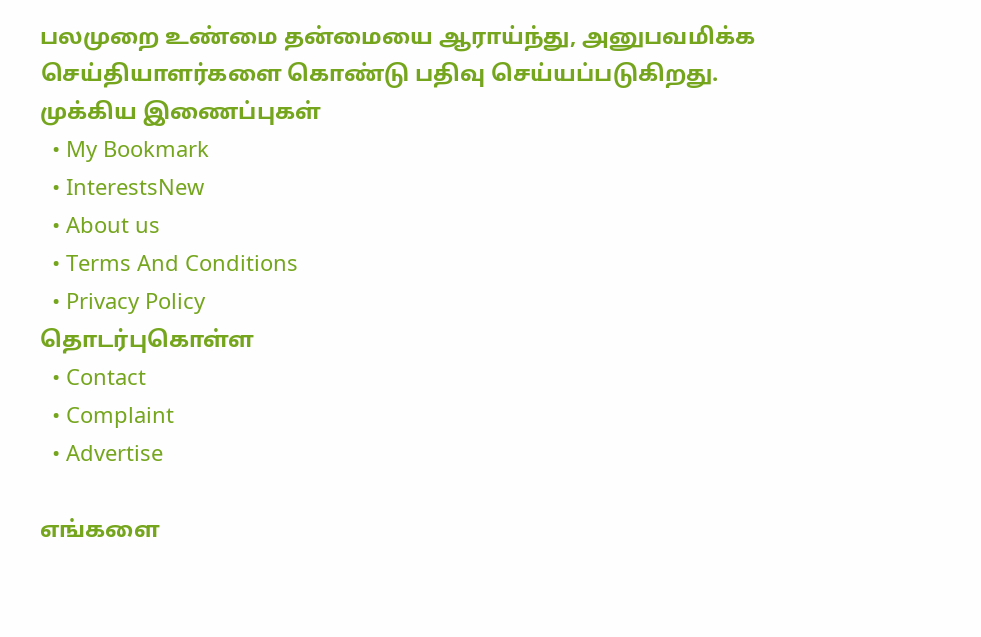பலமுறை உண்மை தன்மையை ஆராய்ந்து, அனுபவமிக்க செய்தியாளர்களை கொண்டு பதிவு செய்யப்படுகிறது.
முக்கிய இணைப்புகள்
  • My Bookmark
  • InterestsNew
  • About us
  • Terms And Conditions
  • Privacy Policy
தொடர்புகொள்ள
  • Contact
  • Complaint
  • Advertise

எங்களை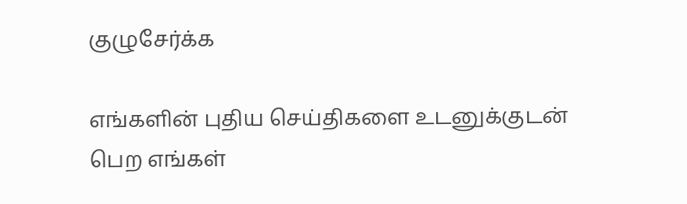குழுசேர்க்க

எங்களின் புதிய செய்திகளை உடனுக்குடன் பெற எங்கள்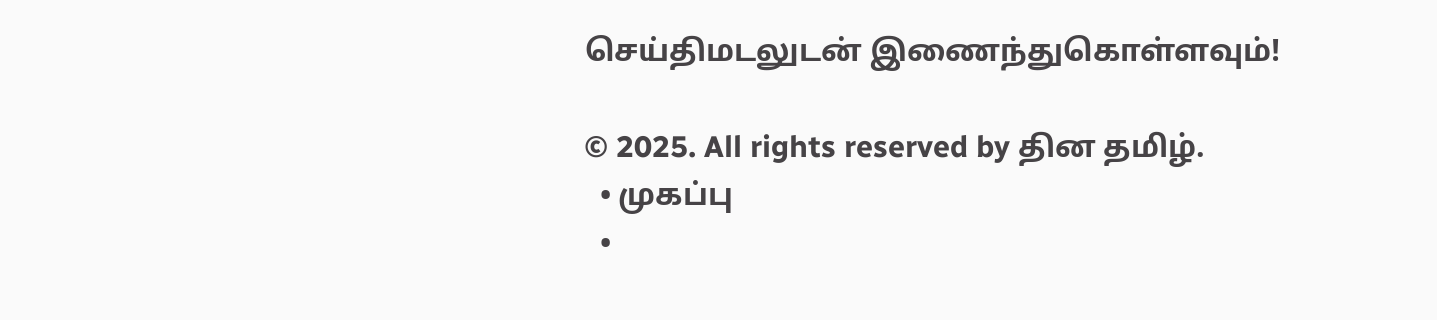செய்திமடலுடன் இணைந்துகொள்ளவும்!

© 2025. All rights reserved by தின தமிழ்.
  • முகப்பு
  •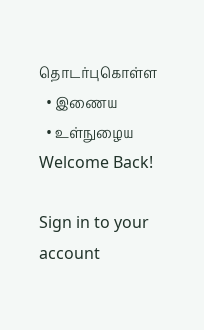தொடர்புகொள்ள
  • இணைய
  • உள்நுழைய
Welcome Back!

Sign in to your account